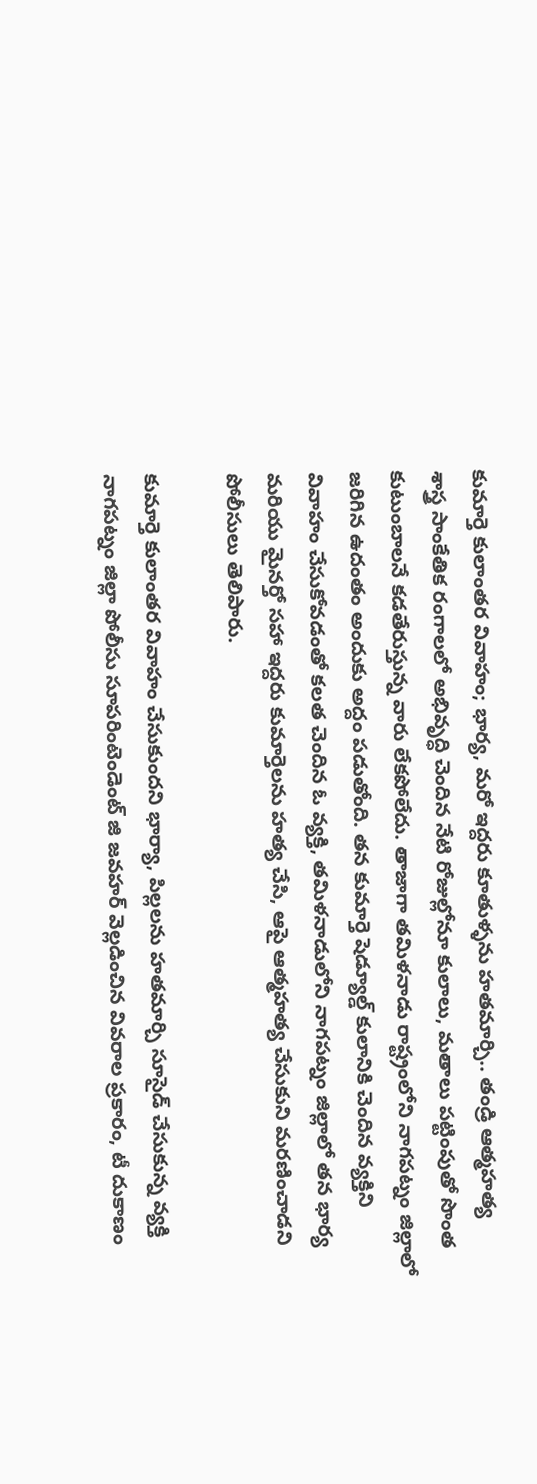కుమార్తె కులాంతర వివాహం; భార్య, మరో ఇద్దరు కూతుళ్ళను హతమార్చి.. తండ్రి ఆత్మహత్య
శాస్త్ర సాంకేతిక రంగాలలో అభివృద్ధి చెందిన నేటి రోజుల్లోనూ కులాలు, మతాలు పట్టింపుతో సొంత కుటుంబాలనే కడతేరుస్తున్న వారు లేకపోలేదు. తాజాగా తమిళనాడు రాష్ట్రంలోని నాగపట్నం జిల్లాలో జరిగిన ఉదంతం అందుకు అద్దం పడుతోంది. తన కుమార్తె షెడ్యూల్డ్ కులానికి చెందిన వ్యక్తిని వివాహం చేసుకోవడంతో కలత చెందిన ఓ వ్యక్తి, తమిళనాడులోని నాగపట్నం జిల్లాలో తన భార్య మరియు మైనర్తో సహా ఇద్దరు కుమార్తెలను హత్య చేసి, ఆపై ఆత్మహత్య చేసుకుని మరణించాడని పోలీసులు తెలిపారు.

కుమార్తె కులాంతర వివాహం చేసుకుందని భార్యా, పిల్లలను హతమార్చి సూసైడ్ చేసుకున్న వ్యక్తి
నాగపట్నం జిల్లా పోలీసు సూపరింటెండెంట్ జి జవహర్ వెల్లడించిన వివరాల ప్రకారం, టీ దుకాణం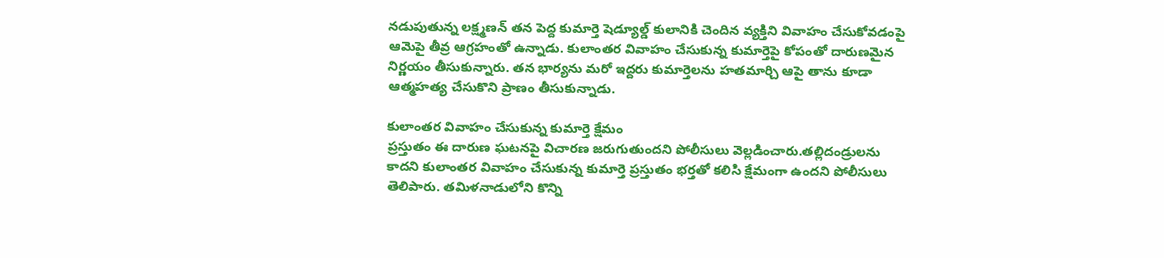నడుపుతున్న లక్ష్మణన్ తన పెద్ద కుమార్తె షెడ్యూల్డ్ కులానికి చెందిన వ్యక్తిని వివాహం చేసుకోవడంపై ఆమెపై తీవ్ర ఆగ్రహంతో ఉన్నాడు. కులాంతర వివాహం చేసుకున్న కుమార్తెపై కోపంతో దారుణమైన నిర్ణయం తీసుకున్నారు. తన భార్యను మరో ఇద్దరు కుమార్తెలను హతమార్చి ఆపై తాను కూడా ఆత్మహత్య చేసుకొని ప్రాణం తీసుకున్నాడు.

కులాంతర వివాహం చేసుకున్న కుమార్తె క్షేమం
ప్రస్తుతం ఈ దారుణ ఘటనపై విచారణ జరుగుతుందని పోలీసులు వెల్లడించారు.తల్లిదండ్రులను కాదని కులాంతర వివాహం చేసుకున్న కుమార్తె ప్రస్తుతం భర్తతో కలిసి క్షేమంగా ఉందని పోలీసులు తెలిపారు. తమిళనాడులోని కొన్ని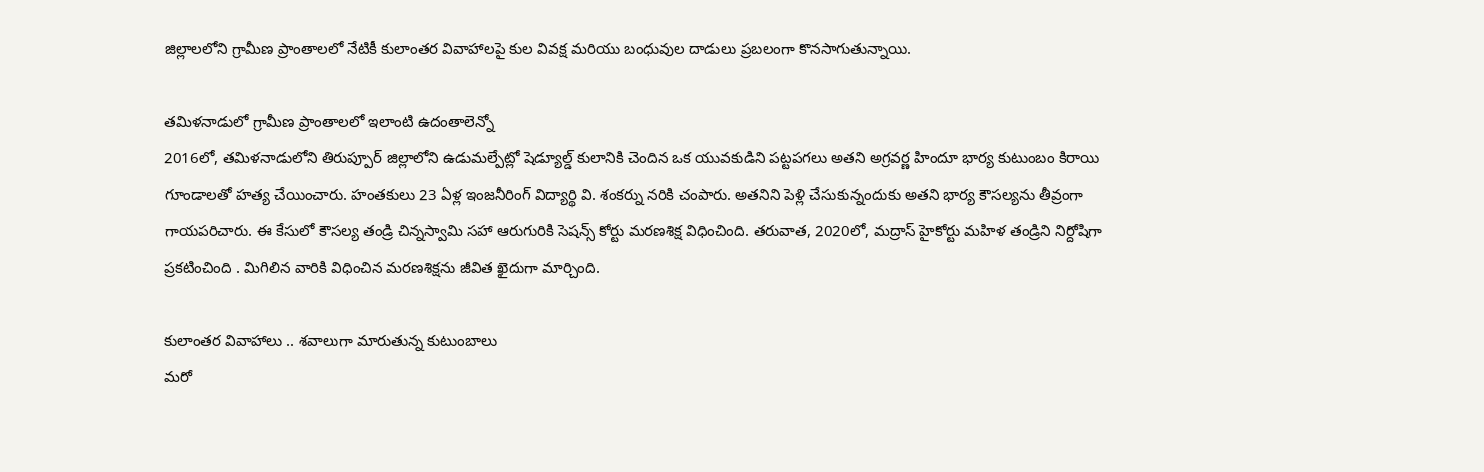జిల్లాలలోని గ్రామీణ ప్రాంతాలలో నేటికీ కులాంతర వివాహాలపై కుల వివక్ష మరియు బంధువుల దాడులు ప్రబలంగా కొనసాగుతున్నాయి.

తమిళనాడులో గ్రామీణ ప్రాంతాలలో ఇలాంటి ఉదంతాలెన్నో
2016లో, తమిళనాడులోని తిరుప్పూర్ జిల్లాలోని ఉడుమల్పేట్లో షెడ్యూల్డ్ కులానికి చెందిన ఒక యువకుడిని పట్టపగలు అతని అగ్రవర్ణ హిందూ భార్య కుటుంబం కిరాయి గూండాలతో హత్య చేయించారు. హంతకులు 23 ఏళ్ల ఇంజనీరింగ్ విద్యార్థి వి. శంకర్ను నరికి చంపారు. అతనిని పెళ్లి చేసుకున్నందుకు అతని భార్య కౌసల్యను తీవ్రంగా గాయపరిచారు. ఈ కేసులో కౌసల్య తండ్రి చిన్నస్వామి సహా ఆరుగురికి సెషన్స్ కోర్టు మరణశిక్ష విధించింది. తరువాత, 2020లో, మద్రాస్ హైకోర్టు మహిళ తండ్రిని నిర్దోషిగా ప్రకటించింది . మిగిలిన వారికి విధించిన మరణశిక్షను జీవిత ఖైదుగా మార్చింది.

కులాంతర వివాహాలు .. శవాలుగా మారుతున్న కుటుంబాలు
మరో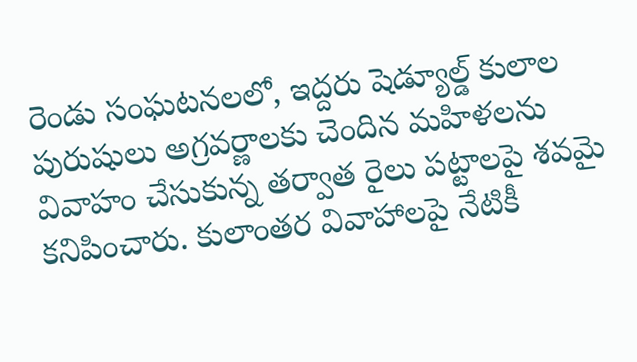రెండు సంఘటనలలో, ఇద్దరు షెడ్యూల్డ్ కులాల పురుషులు అగ్రవర్ణాలకు చెందిన మహిళలను వివాహం చేసుకున్న తర్వాత రైలు పట్టాలపై శవమై కనిపించారు. కులాంతర వివాహాలపై నేటికీ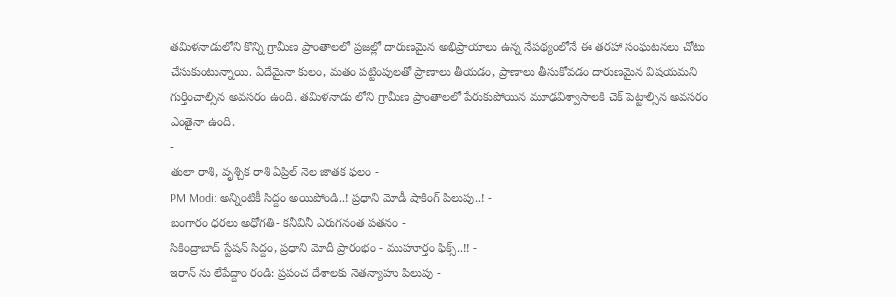తమిళనాడులోని కొన్ని గ్రామీణ ప్రాంతాలలో ప్రజల్లో దారుణమైన అభిప్రాయాలు ఉన్న నేపథ్యంలోనే ఈ తరహా సంఘటనలు చోటు చేసుకుంటున్నాయి. ఏదేమైనా కులం, మతం పట్టింపులతో ప్రాణాలు తీయడం, ప్రాణాలు తీసుకోవడం దారుణమైన విషయమని గుర్తించాల్సిన అవసరం ఉంది. తమిళనాడు లోని గ్రామీణ ప్రాంతాలలో పేరుకుపోయిన మూఢవిశ్వాసాలకి చెక్ పెట్టాల్సిన అవసరం ఎంతైనా ఉంది.
-
తులా రాశి, వృశ్చిక రాశి ఏప్రిల్ నెల జాతక ఫలం -
PM Modi: అన్నింటికీ సిద్దం అయిపోండి..! ప్రధాని మోడీ షాకింగ్ పిలుపు..! -
బంగారం ధరలు అధోగతి- కనీవినీ ఎరుగనంత పతనం -
సికింద్రాబాద్ స్టేషన్ సిద్దం, ప్రధాని మోదీ ప్రారంభం - ముహూర్తం ఫిక్స్..!! -
ఇరాన్ ను లేపేద్దాం రండి: ప్రపంచ దేశాలకు నెతన్యాహు పిలుపు -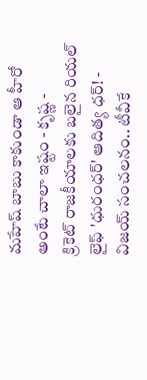మహేష్ బాబు కాకుండా ఆ హీరో అంటే చాలా ఇష్టం - కృష్ణ -
క్రికెట్ రాజకీయాలకు బలైన రియల్ లైఫ్ 'ధురంధర్' ఆదిత్య ధర్! -
విజయ్ సంచలనం.. టీవీకే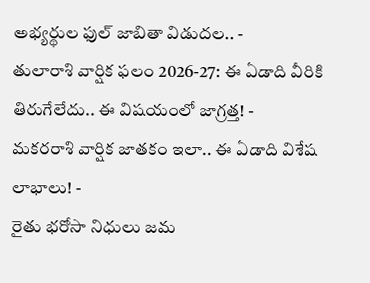అభ్యర్థుల ఫుల్ జాబితా విడుదల.. -
తులారాశి వార్షిక ఫలం 2026-27: ఈ ఏడాది వీరికి తిరుగేలేదు.. ఈ విషయంలో జాగ్రత్త! -
మకరరాశి వార్షిక జాతకం ఇలా.. ఈ ఏడాది విశేష లాభాలు! -
రైతు భరోసా నిధులు జమ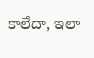కాలేదా, ఇలా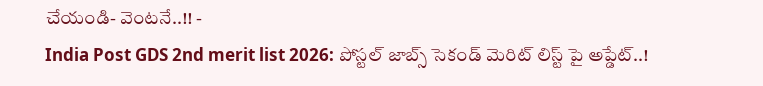చేయండి- వెంటనే..!! -
India Post GDS 2nd merit list 2026: పోస్టల్ జాబ్స్ సెకండ్ మెరిట్ లిస్ట్ పై అప్డేట్..!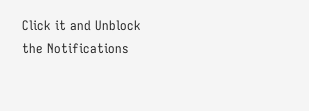Click it and Unblock the Notifications